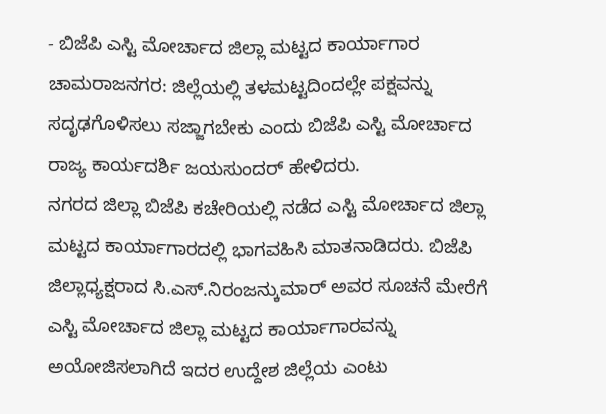- ಬಿಜೆಪಿ ಎಸ್ಟಿ ಮೋರ್ಚಾದ ಜಿಲ್ಲಾ ಮಟ್ಟದ ಕಾರ್ಯಾಗಾರ
ಚಾಮರಾಜನಗರ: ಜಿಲ್ಲೆಯಲ್ಲಿ ತಳಮಟ್ಟದಿಂದಲ್ಲೇ ಪಕ್ಷವನ್ನು ಸದೃಢಗೊಳಿಸಲು ಸಜ್ಜಾಗಬೇಕು ಎಂದು ಬಿಜೆಪಿ ಎಸ್ಟಿ ಮೋರ್ಚಾದ ರಾಜ್ಯ ಕಾರ್ಯದರ್ಶಿ ಜಯಸುಂದರ್ ಹೇಳಿದರು.
ನಗರದ ಜಿಲ್ಲಾ ಬಿಜೆಪಿ ಕಚೇರಿಯಲ್ಲಿ ನಡೆದ ಎಸ್ಟಿ ಮೋರ್ಚಾದ ಜಿಲ್ಲಾ ಮಟ್ಟದ ಕಾರ್ಯಾಗಾರದಲ್ಲಿ ಭಾಗವಹಿಸಿ ಮಾತನಾಡಿದರು. ಬಿಜೆಪಿ ಜಿಲ್ಲಾಧ್ಯಕ್ಷರಾದ ಸಿ.ಎಸ್.ನಿರಂಜನ್ಕುಮಾರ್ ಅವರ ಸೂಚನೆ ಮೇರೆಗೆ ಎಸ್ಟಿ ಮೋರ್ಚಾದ ಜಿಲ್ಲಾ ಮಟ್ಟದ ಕಾರ್ಯಾಗಾರವನ್ನು ಅಯೋಜಿಸಲಾಗಿದೆ ಇದರ ಉದ್ದೇಶ ಜಿಲ್ಲೆಯ ಎಂಟು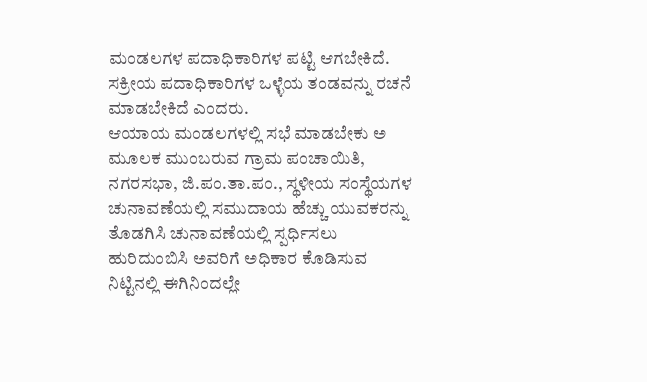ಮಂಡಲಗಳ ಪದಾಧಿಕಾರಿಗಳ ಪಟ್ಟಿ ಆಗಬೇಕಿದೆ. ಸಕ್ರೀಯ ಪದಾಧಿಕಾರಿಗಳ ಒಳ್ಳೆಯ ತಂಡವನ್ನು ರಚನೆ ಮಾಡಬೇಕಿದೆ ಎಂದರು.
ಆಯಾಯ ಮಂಡಲಗಳಲ್ಲಿ ಸಭೆ ಮಾಡಬೇಕು ಅ ಮೂಲಕ ಮುಂಬರುವ ಗ್ರಾಮ ಪಂಚಾಯಿತಿ, ನಗರಸಭಾ, ಜಿ.ಪಂ.ತಾ.ಪಂ., ಸ್ಥಳೀಯ ಸಂಸ್ಥೆಯಗಳ ಚುನಾವಣೆಯಲ್ಲಿ ಸಮುದಾಯ ಹೆಚ್ಚು ಯುವಕರನ್ನು ತೊಡಗಿಸಿ ಚುನಾವಣೆಯಲ್ಲಿ ಸ್ಪರ್ಧಿಸಲು ಹುರಿದುಂಬಿಸಿ ಅವರಿಗೆ ಅಧಿಕಾರ ಕೊಡಿಸುವ ನಿಟ್ಟಿನಲ್ಲಿ ಈಗಿನಿಂದಲ್ಲೇ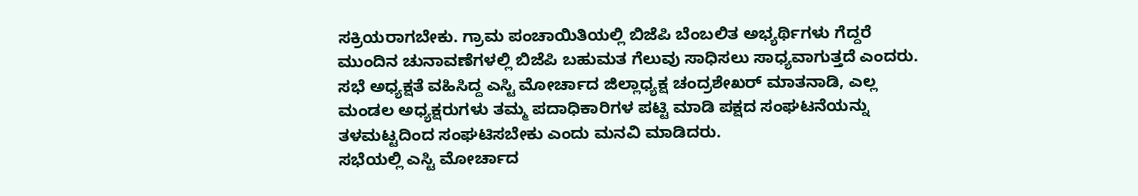ಸಕ್ರಿಯರಾಗಬೇಕು. ಗ್ರಾಮ ಪಂಚಾಯಿತಿಯಲ್ಲಿ ಬಿಜೆಪಿ ಬೆಂಬಲಿತ ಅಭ್ಯರ್ಥಿಗಳು ಗೆದ್ದರೆ ಮುಂದಿನ ಚುನಾವಣೆಗಳಲ್ಲಿ ಬಿಜೆಪಿ ಬಹುಮತ ಗೆಲುವು ಸಾಧಿಸಲು ಸಾಧ್ಯವಾಗುತ್ತದೆ ಎಂದರು.
ಸಭೆ ಅಧ್ಯಕ್ಷತೆ ವಹಿಸಿದ್ದ ಎಸ್ಟಿ ಮೋರ್ಚಾದ ಜಿಲ್ಲಾಧ್ಯಕ್ಷ ಚಂದ್ರಶೇಖರ್ ಮಾತನಾಡಿ, ಎಲ್ಲ ಮಂಡಲ ಅಧ್ಯಕ್ಷರುಗಳು ತಮ್ಮ ಪದಾಧಿಕಾರಿಗಳ ಪಟ್ಟಿ ಮಾಡಿ ಪಕ್ಷದ ಸಂಘಟನೆಯನ್ನು ತಳಮಟ್ಟದಿಂದ ಸಂಘಟಿಸಬೇಕು ಎಂದು ಮನವಿ ಮಾಡಿದರು.
ಸಭೆಯಲ್ಲಿ ಎಸ್ಟಿ ಮೋರ್ಚಾದ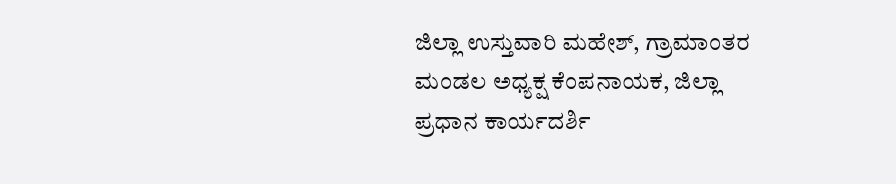ಜಿಲ್ಲಾ ಉಸ್ತುವಾರಿ ಮಹೇಶ್, ಗ್ರಾಮಾಂತರ ಮಂಡಲ ಅಧ್ಯಕ್ಷ ಕೆಂಪನಾಯಕ, ಜಿಲ್ಲಾ ಪ್ರಧಾನ ಕಾರ್ಯದರ್ಶಿ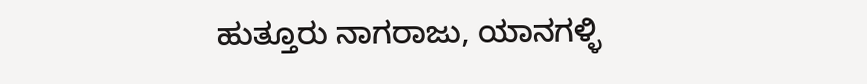ಹುತ್ತೂರು ನಾಗರಾಜು, ಯಾನಗಳ್ಳಿ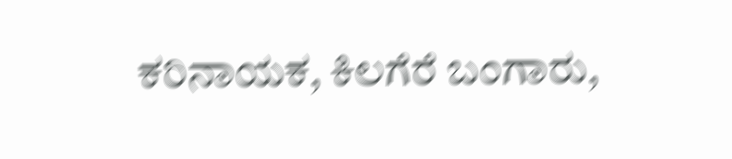ಕರಿನಾಯಕ, ಕಿಲಗೆರೆ ಬಂಗಾರು,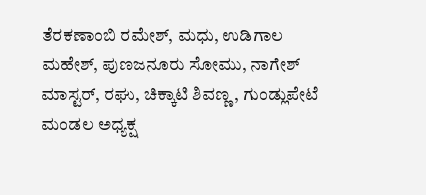ತೆರಕಣಾಂಬಿ ರಮೇಶ್, ಮಧು, ಉಡಿಗಾಲ ಮಹೇಶ್, ಪುಣಜನೂರು ಸೋಮು, ನಾಗೇಶ್ ಮಾಸ್ಟರ್, ರಘು, ಚಿಕ್ಕಾಟಿ ಶಿವಣ್ಣ, ಗುಂಡ್ಲುಪೇಟೆ ಮಂಡಲ ಅಧ್ಯಕ್ಷ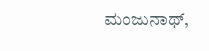ಮಂಜುನಾಥ್,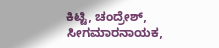ಕಿಟ್ಟಿ, ಚಂದ್ರೇಶ್, ಸೀಗಮಾರನಾಯಕ,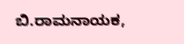ಬಿ.ರಾಮನಾಯಕ,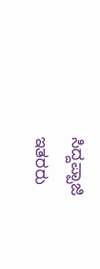ಸಿದ್ದಪ್ಪಾಜಿ ಇತರರು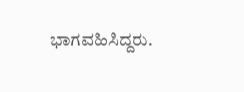ಭಾಗವಹಿಸಿದ್ದರು.